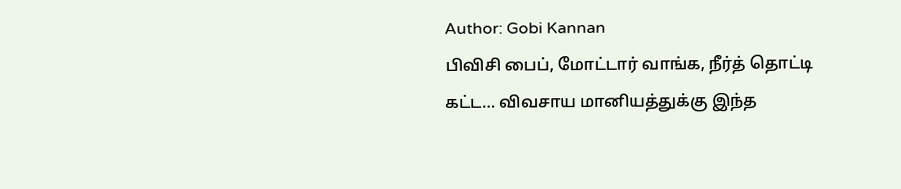Author: Gobi Kannan
பிவிசி பைப், மோட்டார் வாங்க, நீர்த் தொட்டி கட்ட… விவசாய மானியத்துக்கு இந்த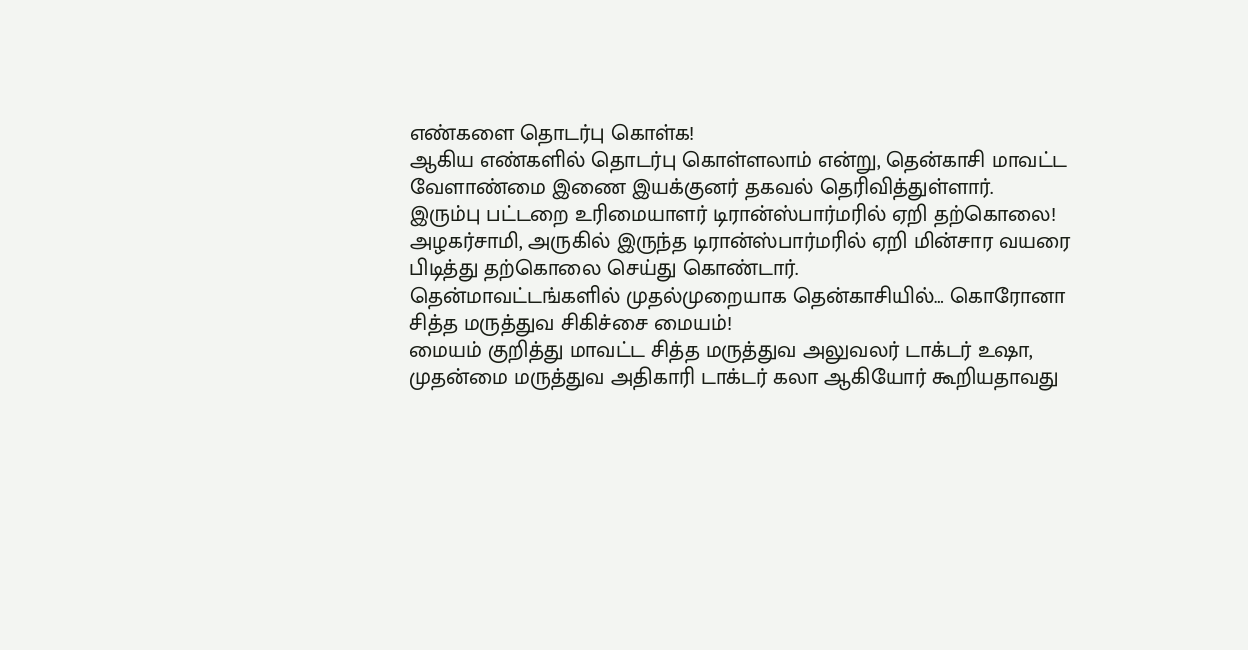எண்களை தொடர்பு கொள்க!
ஆகிய எண்களில் தொடர்பு கொள்ளலாம் என்று, தென்காசி மாவட்ட வேளாண்மை இணை இயக்குனர் தகவல் தெரிவித்துள்ளார்.
இரும்பு பட்டறை உரிமையாளர் டிரான்ஸ்பார்மரில் ஏறி தற்கொலை!
அழகர்சாமி, அருகில் இருந்த டிரான்ஸ்பார்மரில் ஏறி மின்சார வயரை பிடித்து தற்கொலை செய்து கொண்டார்.
தென்மாவட்டங்களில் முதல்முறையாக தென்காசியில்… கொரோனா சித்த மருத்துவ சிகிச்சை மையம்!
மையம் குறித்து மாவட்ட சித்த மருத்துவ அலுவலர் டாக்டர் உஷா, முதன்மை மருத்துவ அதிகாரி டாக்டர் கலா ஆகியோர் கூறியதாவது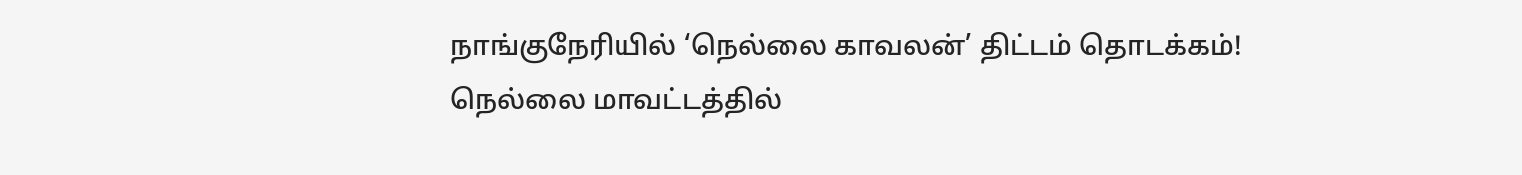நாங்குநேரியில் ‘நெல்லை காவலன்’ திட்டம் தொடக்கம்!
நெல்லை மாவட்டத்தில்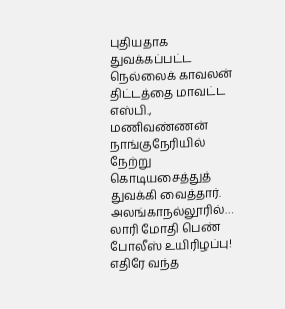புதியதாக துவக்கப்பட்ட நெல்லைக் காவலன் திட்டத்தை மாவட்ட எஸ்பி., மணிவண்ணன் நாங்குநேரியில் நேற்று கொடியசைத்துத் துவக்கி வைத்தார்.
அலங்காநல்லூரில்… லாரி மோதி பெண் போலீஸ் உயிரிழப்பு!
எதிரே வந்த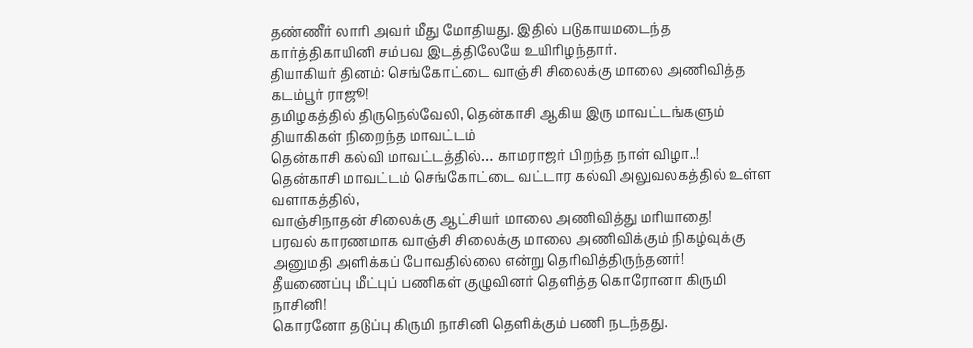தண்ணீர் லாரி அவர் மீது மோதியது. இதில் படுகாயமடைந்த கார்த்திகாயினி சம்பவ இடத்திலேயே உயிரிழந்தார்.
தியாகியர் தினம்: செங்கோட்டை வாஞ்சி சிலைக்கு மாலை அணிவித்த கடம்பூர் ராஜூ!
தமிழகத்தில் திருநெல்வேலி, தென்காசி ஆகிய இரு மாவட்டங்களும் தியாகிகள் நிறைந்த மாவட்டம்
தென்காசி கல்வி மாவட்டத்தில்… காமராஜர் பிறந்த நாள் விழா..!
தென்காசி மாவட்டம் செங்கோட்டை வட்டார கல்வி அலுவலகத்தில் உள்ள வளாகத்தில்,
வாஞ்சிநாதன் சிலைக்கு ஆட்சியர் மாலை அணிவித்து மரியாதை!
பரவல் காரணமாக வாஞ்சி சிலைக்கு மாலை அணிவிக்கும் நிகழ்வுக்கு அனுமதி அளிக்கப் போவதில்லை என்று தெரிவித்திருந்தனர்!
தீயணைப்பு மீட்புப் பணிகள் குழுவினர் தெளித்த கொரோனா கிருமி நாசினி!
கொரனோ தடுப்பு கிருமி நாசினி தெளிக்கும் பணி நடந்தது.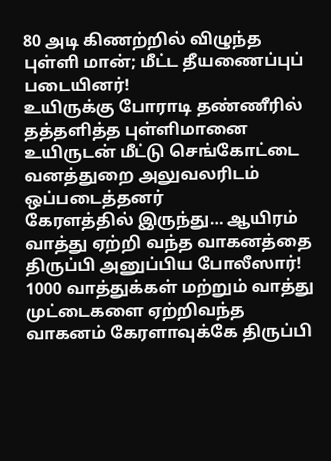80 அடி கிணற்றில் விழுந்த புள்ளி மான்; மீட்ட தீயணைப்புப் படையினர்!
உயிருக்கு போராடி தண்ணீரில் தத்தளித்த புள்ளிமானை உயிருடன் மீட்டு செங்கோட்டை வனத்துறை அலுவலரிடம் ஒப்படைத்தனர்
கேரளத்தில் இருந்து… ஆயிரம் வாத்து ஏற்றி வந்த வாகனத்தை திருப்பி அனுப்பிய போலீஸார்!
1000 வாத்துக்கள் மற்றும் வாத்து முட்டைகளை ஏற்றிவந்த வாகனம் கேரளாவுக்கே திருப்பி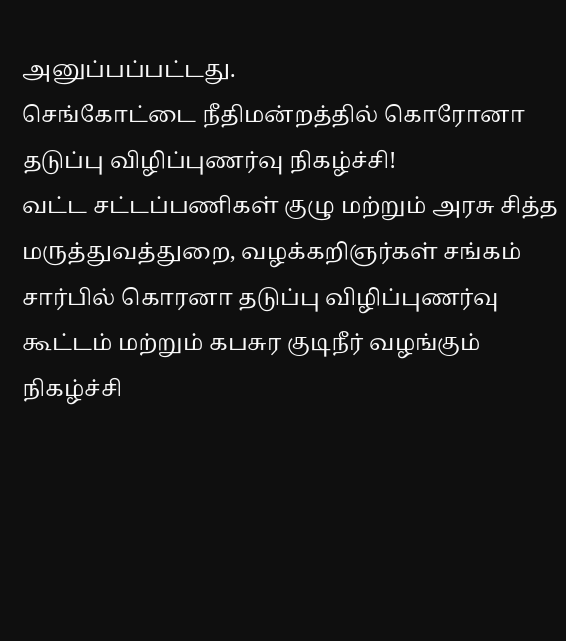அனுப்பப்பட்டது.
செங்கோட்டை நீதிமன்றத்தில் கொரோனா தடுப்பு விழிப்புணர்வு நிகழ்ச்சி!
வட்ட சட்டப்பணிகள் குழு மற்றும் அரசு சித்த மருத்துவத்துறை, வழக்கறிஞர்கள் சங்கம் சார்பில் கொரனா தடுப்பு விழிப்புணர்வு கூட்டம் மற்றும் கபசுர குடிநீர் வழங்கும் நிகழ்ச்சி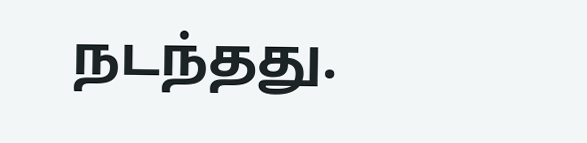நடந்தது.